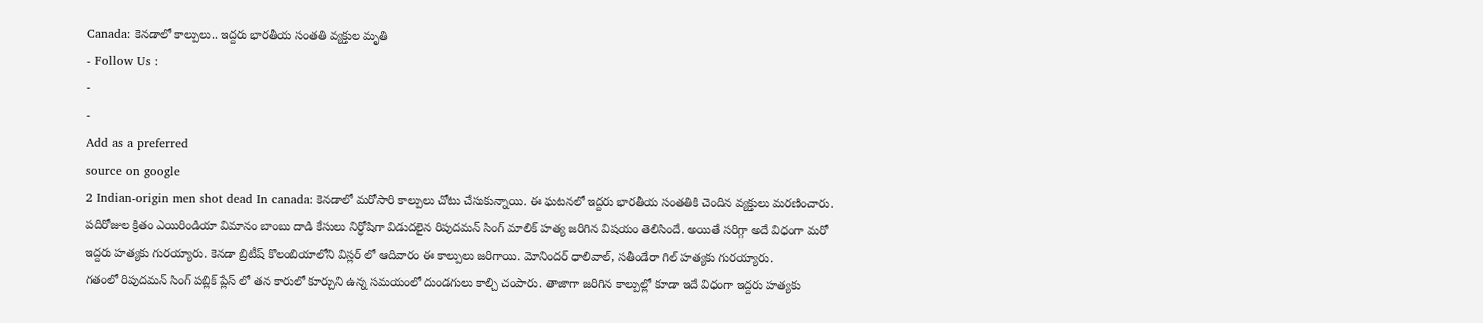Canada: కెనడాలో కాల్పులు.. ఇద్దరు భారతీయ సంతతి వ్యక్తుల మృతి
- Follow Us :
-
-
Add as a preferred
source on google
2 Indian-origin men shot dead In canada: కెనడాలో మరోసారి కాల్పులు చోటు చేసుకున్నాయి. ఈ ఘటనలో ఇద్దరు భారతీయ సంతతికి చెందిన వ్యక్తులు మరణించారు. పదిరోజుల క్రితం ఎయిరిండియా విమానం బాంబు దాడి కేసులు నిర్ధోషిగా విడుదలైన రిపుదమన్ సింగ్ మాలిక్ హత్య జరిగిన విషయం తెలిసిందే. అయితే సరిగ్గా అదే విధంగా మరో ఇద్దరు హత్యకు గురయ్యారు. కెనడా బ్రిటీష్ కొలంబియాలోని విస్లర్ లో ఆదివారం ఈ కాల్పులు జరిగాయి. మోనిందర్ ధాలివాల్, సతీండేరా గిల్ హత్యకు గురయ్యారు.
గతంలో రిపుదమన్ సింగ్ పబ్లిక్ ప్లేస్ లో తన కారులో కూర్చుని ఉన్న సమయంలో దుండగులు కాల్చి చంపారు. తాజాగా జరిగిన కాల్పుల్లో కూడా ఇదే విధంగా ఇద్దరు హత్యకు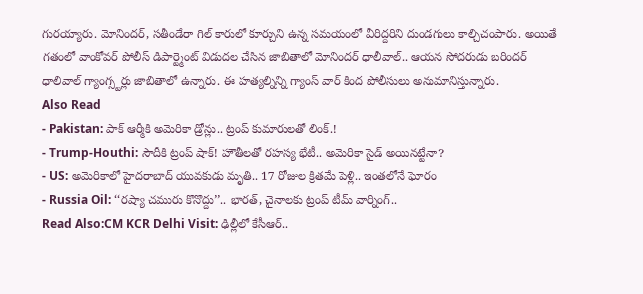గురయ్యారు. మోనిందర్, సతీండేరా గిల్ కారులో కూర్చుని ఉన్న సమయంలో వీరిద్దరిని దుండగులు కాల్చిచంపారు. అయితే గతంలో వాంకోవర్ పోలీస్ డిపార్ట్మెంట్ విడుదల చేసిన జాబితాలో మోనిందర్ ధాలీవాల్.. ఆయన సోదరుడు బరిందర్ ధాలివాల్ గ్యాంగ్స్టర్లు జాబితాలో ఉన్నారు. ఈ హత్యల్నిన్ని గ్యాంస్ వార్ కింద పోలీసులు అనుమానిస్తున్నారు.
Also Read
- Pakistan: పాక్ ఆర్మీకి అమెరికా డ్రోన్లు.. ట్రంప్ కుమారులతో లింక్.!
- Trump-Houthi: సౌదీకి ట్రంప్ షాక్! హౌతీలతో రహస్య భేటీ.. అమెరికా సైడ్ అయినట్టేనా?
- US: అమెరికాలో హైదరాబాద్ యువకుడు మృతి.. 17 రోజుల క్రితమే పెళ్లి.. ఇంతలోనే ఘోరం
- Russia Oil: ‘‘రష్యా చమురు కొనొద్దు’’.. భారత్, చైనాలకు ట్రంప్ టీమ్ వార్నింగ్..
Read Also:CM KCR Delhi Visit: ఢిల్లీలో కేసీఆర్..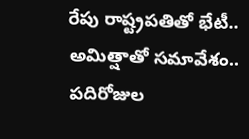రేపు రాష్ట్రపతితో భేటీ.. అమిత్షాతో సమావేశం..
పదిరోజుల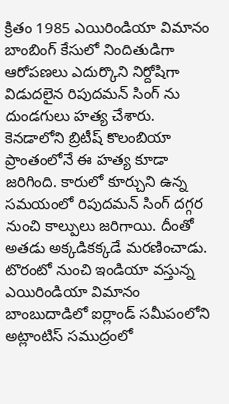క్రితం 1985 ఎయిరిండియా విమానం బాంబింగ్ కేసులో నిందితుడిగా ఆరోపణలు ఎదుర్కొని నిర్దోషిగా విడుదలైన రిపుదమన్ సింగ్ ను దుండగులు హత్య చేశారు. కెనడాలోని బ్రిటీష్ కొలంబియా ప్రాంతంలోనే ఈ హత్య కూడా జరిగింది. కారులో కూర్చుని ఉన్న సమయంలో రిపుదమన్ సింగ్ దగ్గర నుంచి కాల్పులు జరిగాయి. దీంతో అతడు అక్కడికక్కడే మరణించాడు. టొరంటో నుంచి ఇండియా వస్తున్న ఎయిరిండియా విమానం బాంబుదాడిలో ఐర్లాండ్ సమీపంలోని అట్లాంటిస్ సముద్రంలో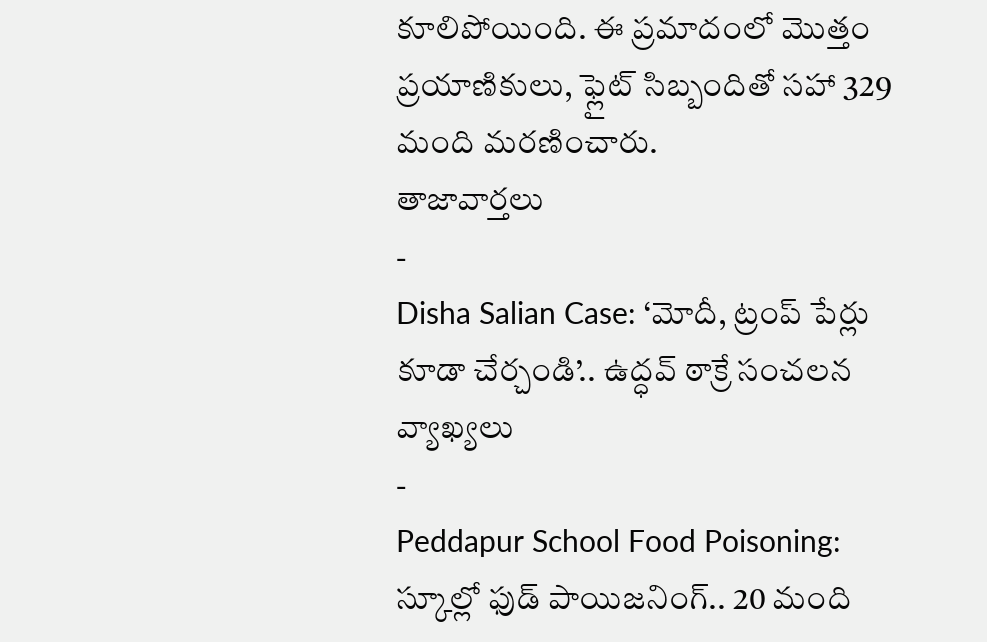కూలిపోయింది. ఈ ప్రమాదంలో మొత్తం ప్రయాణికులు, ఫ్లైట్ సిబ్బందితో సహా 329 మంది మరణించారు.
తాజావార్తలు
-
Disha Salian Case: ‘మోదీ, ట్రంప్ పేర్లు కూడా చేర్చండి’.. ఉద్ధవ్ ఠాక్రే సంచలన వ్యాఖ్యలు
-
Peddapur School Food Poisoning: స్కూల్లో ఫుడ్ పాయిజనింగ్.. 20 మంది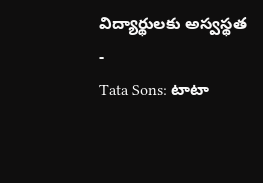విద్యార్థులకు అస్వస్థత
-
Tata Sons: టాటా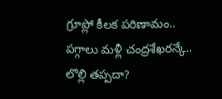గ్రూప్లో కీలక పరిణామం.. పగ్గాలు మళ్లీ చంద్రశేఖరన్కే.. లొల్లి తప్పదా?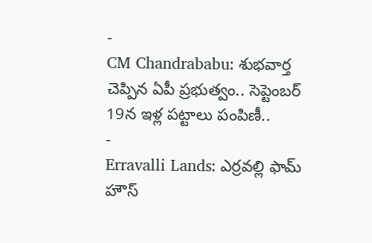-
CM Chandrababu: శుభవార్త చెప్పిన ఏపీ ప్రభుత్వం.. సెప్టెంబర్ 19న ఇళ్ల పట్టాలు పంపిణీ..
-
Erravalli Lands: ఎర్రవల్లి ఫామ్ హౌస్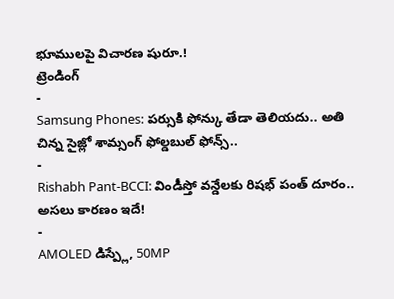భూములపై విచారణ షురూ.!
ట్రెండింగ్
-
Samsung Phones: పర్సుకి ఫోన్కు తేడా తెలియదు.. అతి చిన్న సైజ్లో శామ్సంగ్ ఫోల్డబుల్ ఫోన్స్..
-
Rishabh Pant-BCCI: విండీస్తో వన్డేలకు రిషభ్ పంత్ దూరం.. అసలు కారణం ఇదే!
-
AMOLED డిస్ప్లే, 50MP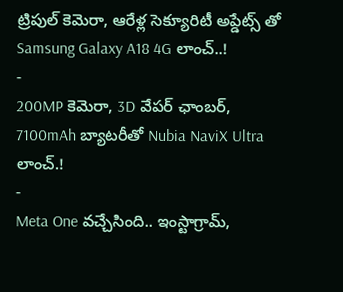ట్రిపుల్ కెమెరా, ఆరేళ్ల సెక్యూరిటీ అప్డేట్స్ తో Samsung Galaxy A18 4G లాంచ్..!
-
200MP కెమెరా, 3D వేపర్ ఛాంబర్, 7100mAh బ్యాటరీతో Nubia NaviX Ultra లాంచ్.!
-
Meta One వచ్చేసింది.. ఇంస్టాగ్రామ్,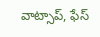వాట్సాప్, ఫేస్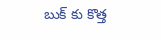బుక్ కు కొత్త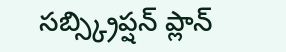సబ్స్క్రిప్షన్ ప్లాన్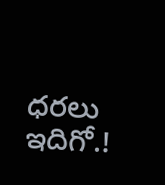ధరలు ఇదిగో.!